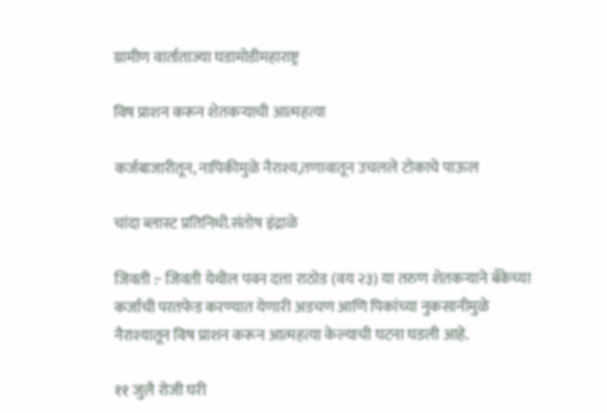ग्रामीण वार्ताताज्या घडामोडीमहाराष्ट्र

विष प्राशन करून शेतकऱ्याची आत्महत्या

कर्जबाजारीतून, नापिकीमुळे नैराश्य,तणावातून उचलले टोकाचे पाऊल

चांदा ब्लास्ट प्रतिनिधी.संतोष इंद्राळे

जिवती :- जिवती येथील पवन दत्ता राठोड (वय २३) या तरुण शेतकऱ्याने बँकेच्या कर्जाची परतफेड करण्यात येणारी अडचण आणि पिकांच्या नुकसानीमुळे नैराश्यातून विष प्राशन करून आत्महत्या केल्याची घटना घडली आहे.

११ जुलै रोजी घरी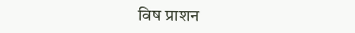विष प्राशन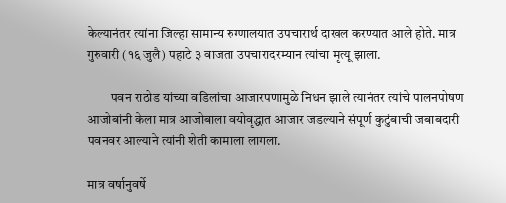केल्यानंतर त्यांना जिल्हा सामान्य रुग्णालयात उपचारार्थ दाखल करण्यात आले होते. मात्र गुरुवारी (१६ जुलै) पहाटे ३ वाजता उपचारादरम्यान त्यांचा मृत्यू झाला.

         पवन राठोड यांच्या वडिलांचा आजारपणामुळे निधन झाले त्यानंतर त्यांचे पालनपोषण आजोबांनी केला मात्र आजोबाला वयोवृद्धात आजार जडल्याने संपूर्ण कुटुंबाची जबाबदारी पवनवर आल्याने त्यांनी शेती कामाला लागला.

मात्र वर्षानुवर्षे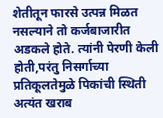शेतीतून फारसे उत्पन्न मिळत नसल्याने तो कर्जबाजारीत अडकले होते. त्यांनी पेरणी केली होती,परंतु निसर्गाच्या प्रतिकूलतेमुळे पिकांची स्थिती अत्यंत खराब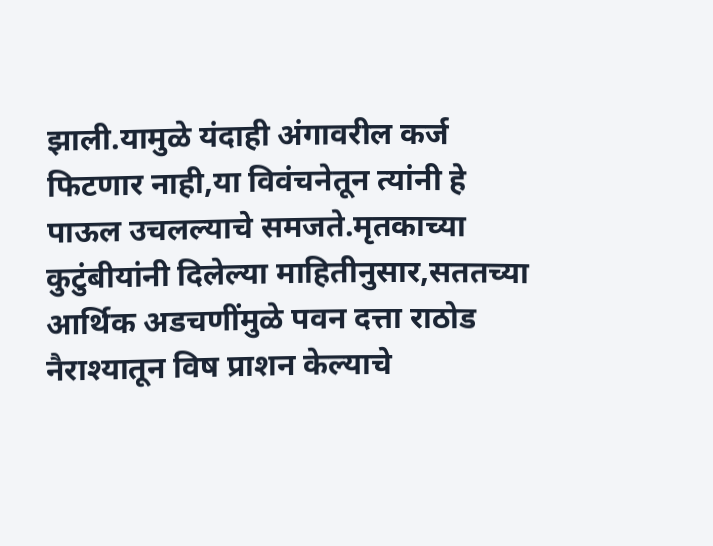झाली.यामुळे यंदाही अंगावरील कर्ज फिटणार नाही,या विवंचनेतून त्यांनी हे पाऊल उचलल्याचे समजते.मृतकाच्या कुटुंबीयांनी दिलेल्या माहितीनुसार,सततच्या आर्थिक अडचणींमुळे पवन दत्ता राठोड नैराश्यातून विष प्राशन केल्याचे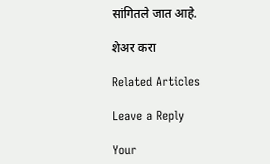सांगितले जात आहे.

शेअर करा

Related Articles

Leave a Reply

Your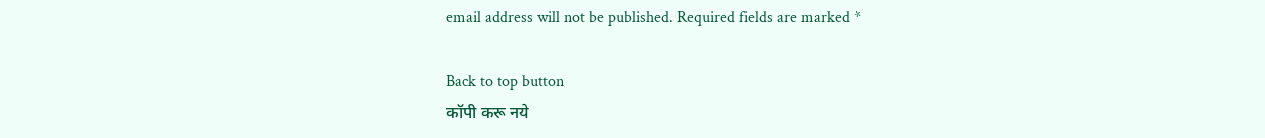email address will not be published. Required fields are marked *

Back to top button
कॉपी करू नये